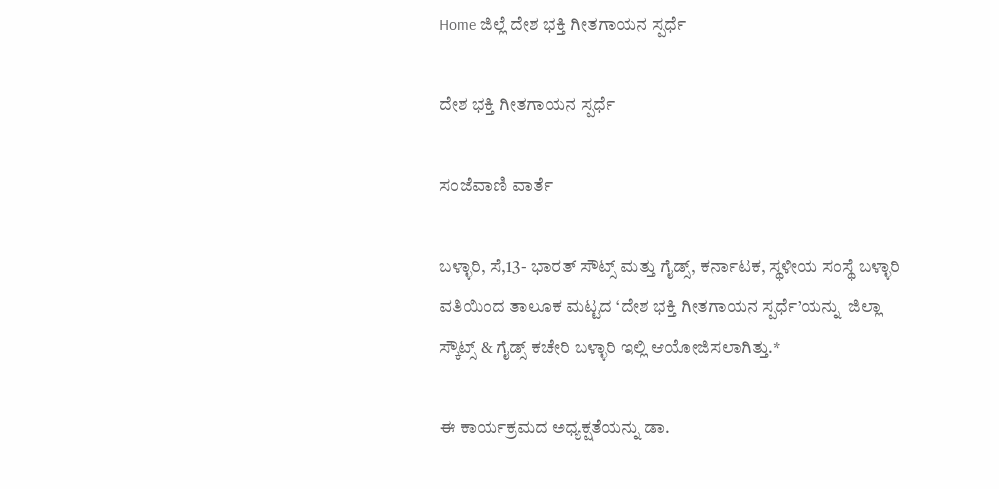Home ಜಿಲ್ಲೆ ದೇಶ ಭಕ್ತಿ ಗೀತಗಾಯನ ಸ್ಪರ್ಧೆ

ದೇಶ ಭಕ್ತಿ ಗೀತಗಾಯನ ಸ್ಪರ್ಧೆ

ಸಂಜೆವಾಣಿ ವಾರ್ತೆ

ಬಳ್ಳಾರಿ, ಸೆ,13- ಭಾರತ್ ಸೌಟ್ಸ್ ಮತ್ತು ಗೈಡ್ಸ್, ಕರ್ನಾಟಕ, ಸ್ಥಳೀಯ ಸಂಸ್ಥೆ ಬಳ್ಳಾರಿ ವತಿಯಿಂದ ತಾಲೂಕ ಮಟ್ಟದ ‘ದೇಶ ಭಕ್ತಿ ಗೀತಗಾಯನ ಸ್ಪರ್ಧೆ’ಯನ್ನು  ಜಿಲ್ಲಾ ಸ್ಕೌಟ್ಸ್ & ಗೈಡ್ಸ್ ಕಚೇರಿ ಬಳ್ಳಾರಿ ಇಲ್ಲಿ ಆಯೋಜಿಸಲಾಗಿತ್ತು.*

ಈ ಕಾರ್ಯಕ್ರಮದ ಅಧ್ಯಕ್ಷತೆಯನ್ನು ಡಾ.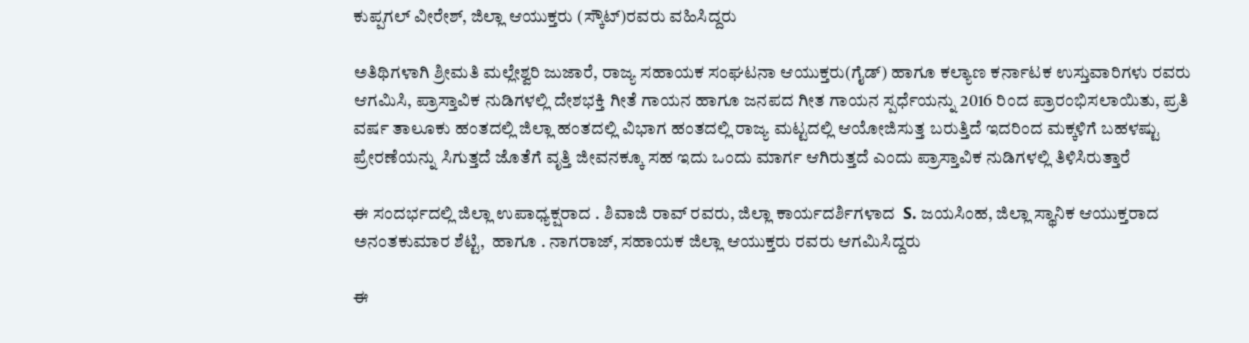ಕುಪ್ಪಗಲ್ ವೀರೇಶ್, ಜಿಲ್ಲಾ ಆಯುಕ್ತರು (ಸ್ಕೌಟ್)ರವರು ವಹಿಸಿದ್ದರು

ಅತಿಥಿಗಳಾಗಿ ಶ್ರೀಮತಿ ಮಲ್ಲೇಶ್ವರಿ ಜುಜಾರೆ, ರಾಜ್ಯ ಸಹಾಯಕ ಸಂಘಟನಾ ಆಯುಕ್ತರು(ಗೈಡ್) ಹಾಗೂ ಕಲ್ಯಾಣ ಕರ್ನಾಟಕ ಉಸ್ತುವಾರಿಗಳು ರವರು ಆಗಮಿಸಿ, ಪ್ರಾಸ್ತಾವಿಕ ನುಡಿಗಳಲ್ಲಿ ದೇಶಭಕ್ತಿ ಗೀತೆ ಗಾಯನ ಹಾಗೂ ಜನಪದ ಗೀತ ಗಾಯನ ಸ್ಪರ್ಧೆಯನ್ನು 2016 ರಿಂದ ಪ್ರಾರಂಭಿಸಲಾಯಿತು, ಪ್ರತಿ ವರ್ಷ ತಾಲೂಕು ಹಂತದಲ್ಲಿ ಜಿಲ್ಲಾ ಹಂತದಲ್ಲಿ ವಿಭಾಗ ಹಂತದಲ್ಲಿ ರಾಜ್ಯ ಮಟ್ಟದಲ್ಲಿ ಆಯೋಜಿಸುತ್ತ ಬರುತ್ತಿದೆ ಇದರಿಂದ ಮಕ್ಕಳಿಗೆ ಬಹಳಷ್ಟು ಪ್ರೇರಣೆಯನ್ನು ಸಿಗುತ್ತದೆ ಜೊತೆಗೆ ವೃತ್ತಿ ಜೀವನಕ್ಕೂ ಸಹ ಇದು ಒಂದು ಮಾರ್ಗ ಆಗಿರುತ್ತದೆ ಎಂದು ಪ್ರಾಸ್ತಾವಿಕ ನುಡಿಗಳಲ್ಲಿ ತಿಳಿಸಿರುತ್ತಾರೆ

ಈ ಸಂದರ್ಭದಲ್ಲಿ ಜಿಲ್ಲಾ ಉಪಾಧ್ಯಕ್ಷರಾದ . ಶಿವಾಜಿ ರಾವ್ ರವರು, ಜಿಲ್ಲಾ ಕಾರ್ಯದರ್ಶಿಗಳಾದ  S. ಜಯಸಿಂಹ, ಜಿಲ್ಲಾ ಸ್ಥಾನಿಕ ಆಯುಕ್ತರಾದ  ಅನಂತಕುಮಾರ ಶೆಟ್ಟಿ,  ಹಾಗೂ . ನಾಗರಾಜ್, ಸಹಾಯಕ ಜಿಲ್ಲಾ ಆಯುಕ್ತರು ರವರು ಆಗಮಿಸಿದ್ದರು

ಈ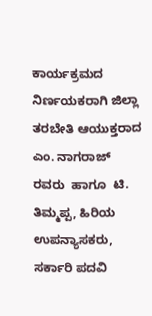ಕಾರ್ಯಕ್ರಮದ ನಿರ್ಣಯಕರಾಗಿ ಜಿಲ್ಲಾ ತರಬೇತಿ ಆಯುಕ್ತರಾದ  ಎಂ. ನಾಗರಾಜ್ ರವರು  ಹಾಗೂ  ಟಿ. ತಿಮ್ಮಪ್ಪ, ಹಿರಿಯ ಉಪನ್ಯಾಸಕರು, ಸರ್ಕಾರಿ ಪದವಿ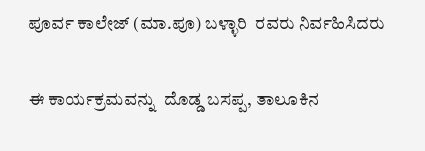ಪೂರ್ವ ಕಾಲೇಜ್ (ಮಾ.ಪೂ) ಬಳ್ಳಾರಿ  ರವರು ನಿರ್ವಹಿಸಿದರು

ಈ ಕಾರ್ಯಕ್ರಮವನ್ನು  ದೊಡ್ಡ ಬಸಪ್ಪ, ತಾಲೂಕಿನ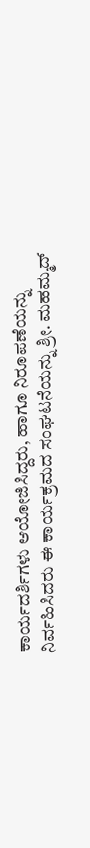ಕಾರ್ಯದರ್ಶಿಗಳು ಆಯೋಜಿಸಿದ್ದರು, ಹಾಗೂ ನಿರೂಪಣೆಯನ್ನು ನಿರ್ವಹಿಸಿದರು ಈ ಕಾರ್ಯಕ್ರಮದ ಸಂಘಟನೆಯನ್ನು ಶ್ರೀ. ಮಹಮ್ಮದ್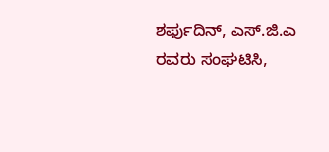ಶರ್ಫುದಿನ್, ಎಸ್.ಜಿ.ಎ ರವರು ಸಂಘಟಿಸಿ,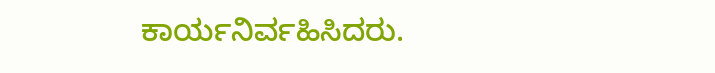ಕಾರ್ಯನಿರ್ವಹಿಸಿದರು.